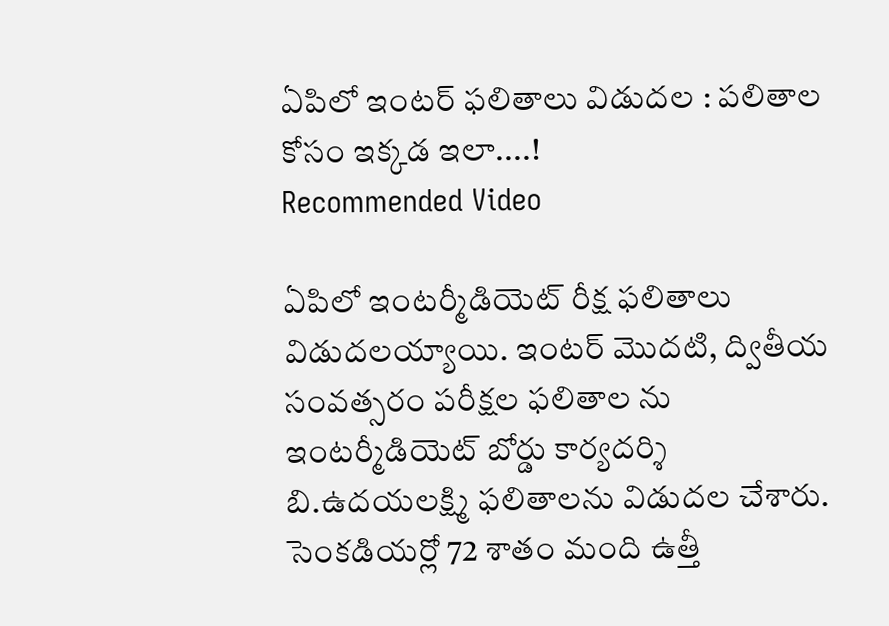ఏపిలో ఇంటర్ ఫలితాలు విడుదల : పలితాల కోసం ఇక్కడ ఇలా....!
Recommended Video

ఏపిలో ఇంటర్మీడియెట్ రీక్ష ఫలితాలు విడుదలయ్యాయి. ఇంటర్ మొదటి, ద్వితీయ సంవత్సరం పరీక్షల ఫలితాల ను ఇంటర్మీడియెట్ బోర్డు కార్యదర్శి బి.ఉదయలక్ష్మి ఫలితాలను విడుదల చేశారు. సెంకడియర్లో 72 శాతం మంది ఉత్తీ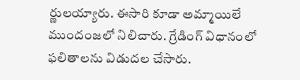ర్ణులయ్యారు. ఈసారి కూడా అమ్మాయిలే ముందంజలో నిలిచారు. గ్రేడింగ్ విధానంలో ఫలితాలను విడుదల చేసారు.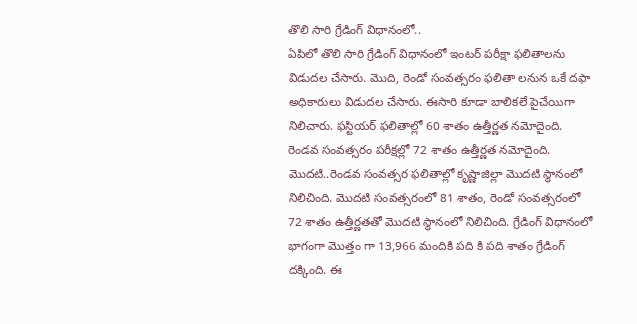తొలి సారి గ్రేడింగ్ విధానంలో..
ఏపిలో తొలి సారి గ్రేడింగ్ విధానంలో ఇంటర్ పరీక్షా ఫలితాలను విడుదల చేసారు. మొది, రెండో సంవత్సరం ఫలితా లనున ఒకే దఫా అధికారులు విడుదల చేసారు. ఈసారి కూడా బాలికలే పైచేయిగా నిలిచారు. ఫస్టియర్ ఫలితాల్లో 60 శాతం ఉత్తీర్ణత నమోదైంది. రెండవ సంవత్సరం పరీక్షల్లో 72 శాతం ఉత్తీర్ణత నమోదైంది. మొదటి..రెండవ సంవత్సర ఫలితాల్లో కృష్ణాజిల్లా మొదటి స్థానంలో నిలిచింది. మొదటి సంవత్సరంలో 81 శాతం, రెండో సంవత్సరంలో 72 శాతం ఉత్తీర్ణతతో మొదటి స్థానంలో నిలిచింది. గ్రేడింగ్ విధానంలో భాగంగా మొత్తం గా 13,966 మందికి పది కి పది శాతం గ్రేడింగ్ దక్కింది. ఈ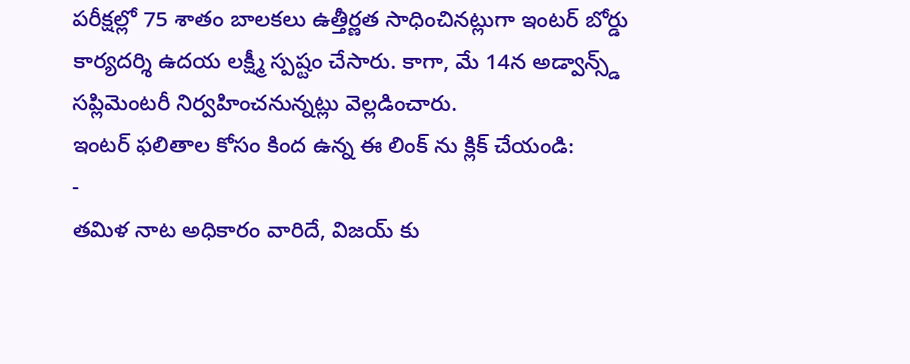పరీక్షల్లో 75 శాతం బాలకలు ఉత్తీర్ణత సాధించినట్లుగా ఇంటర్ బోర్డు కార్యదర్శి ఉదయ లక్ష్మీ స్పష్టం చేసారు. కాగా, మే 14న అడ్వాన్స్డ్ సప్లిమెంటరీ నిర్వహించనున్నట్లు వెల్లడించారు.
ఇంటర్ ఫలితాల కోసం కింద ఉన్న ఈ లింక్ ను క్లిక్ చేయండి:
-
తమిళ నాట అధికారం వారిదే, విజయ్ కు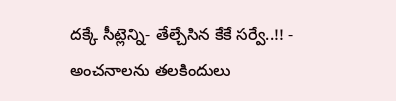దక్కే సీట్లెన్ని- తేల్చేసిన కేకే సర్వే..!! -
అంచనాలను తలకిందులు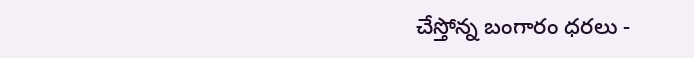చేస్తోన్న బంగారం ధరలు -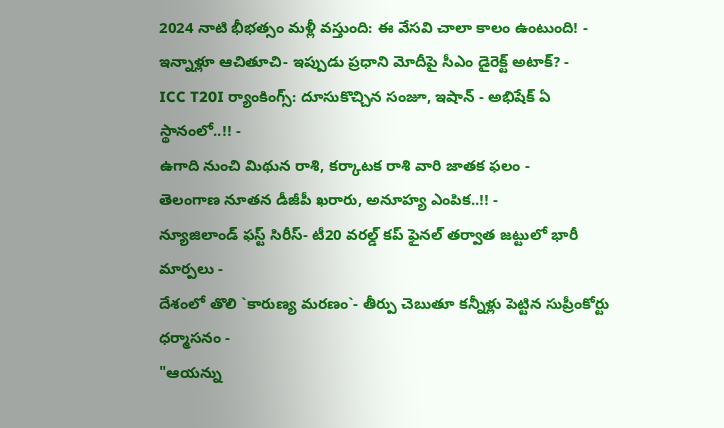2024 నాటి భీభత్సం మళ్లీ వస్తుంది: ఈ వేసవి చాలా కాలం ఉంటుంది! -
ఇన్నాళ్లూ ఆచితూచి- ఇప్పుడు ప్రధాని మోదీపై సీఎం డైరెక్ట్ అటాక్? -
ICC T20I ర్యాంకింగ్స్: దూసుకొచ్చిన సంజూ, ఇషాన్ - అభిషేక్ ఏ స్థానంలో..!! -
ఉగాది నుంచి మిథున రాశి, కర్కాటక రాశి వారి జాతక ఫలం -
తెలంగాణ నూతన డీజీపీ ఖరారు, అనూహ్య ఎంపిక..!! -
న్యూజిలాండ్ ఫస్ట్ సిరీస్- టీ20 వరల్డ్ కప్ ఫైనల్ తర్వాత జట్టులో భారీ మార్పలు -
దేశంలో తొలి `కారుణ్య మరణం`- తీర్పు చెబుతూ కన్నీళ్లు పెట్టిన సుప్రీంకోర్టు ధర్మాసనం -
"ఆయన్ను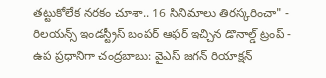తట్టుకోలేక నరకం చూశా.. 16 సినిమాలు తిరస్కరించా" -
రిలయన్స్ ఇండస్ట్రీస్ బంపర్ ఆఫర్ ఇచ్చిన డొనాల్డ్ ట్రంప్ -
ఉప ప్రధానిగా చంద్రబాబు: వైఎస్ జగన్ రియాక్షన్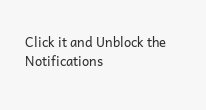Click it and Unblock the Notifications